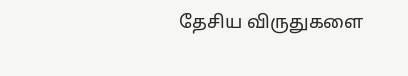தேசிய விருதுகளை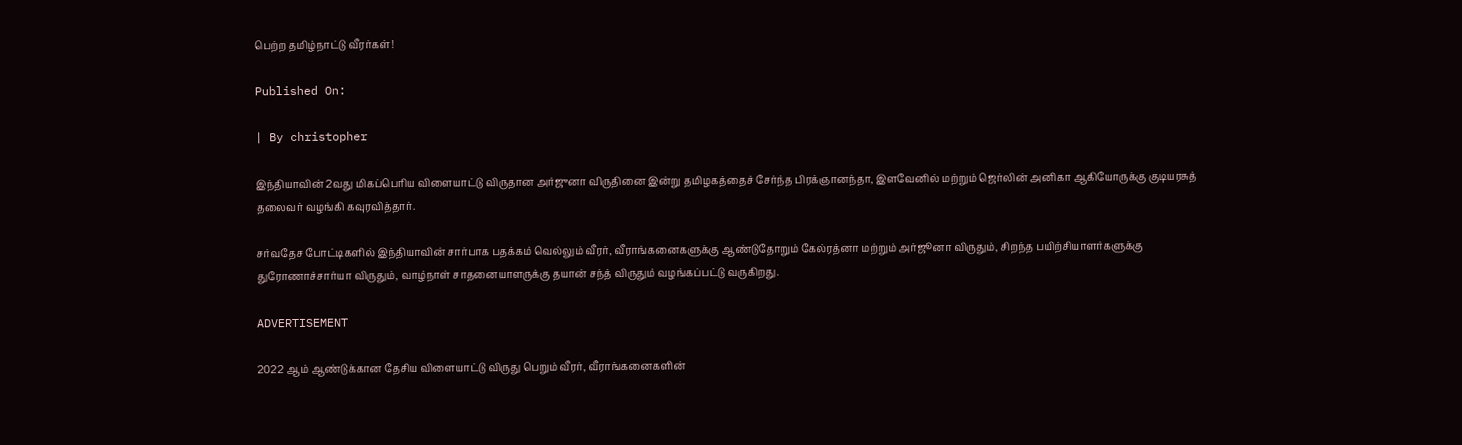பெற்ற தமிழ்நாட்டு வீரர்கள்!

Published On:

| By christopher

இந்தியாவின் 2வது மிகப்பெரிய விளையாட்டு விருதான அர்ஜுனா விருதினை இன்று தமிழகத்தைச் சேர்ந்த பிரக்ஞானந்தா, இளவேனில் மற்றும் ஜெர்லின் அனிகா ஆகியோருக்கு குடியரசுத் தலைவர் வழங்கி கவுரவித்தார்.

சர்வதேச போட்டிகளில் இந்தியாவின் சார்பாக பதக்கம் வெல்லும் வீரர், வீராங்கனைகளுக்கு ஆண்டுதோறும் கேல்ரத்னா மற்றும் அர்ஜூனா விருதும், சிறந்த பயிற்சியாளர்களுக்கு துரோணாச்சார்யா விருதும், வாழ்நாள் சாதனையாளருக்கு தயான் சந்த் விருதும் வழங்கப்பட்டு வருகிறது.

ADVERTISEMENT

2022 ஆம் ஆண்டுக்கான தேசிய விளையாட்டு விருது பெறும் வீரர், வீராங்கனைகளின்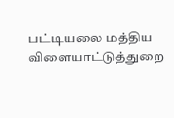பட்டியலை மத்திய விளையாட்டுத்துறை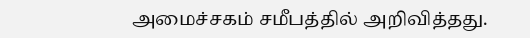அமைச்சகம் சமீபத்தில் அறிவித்தது.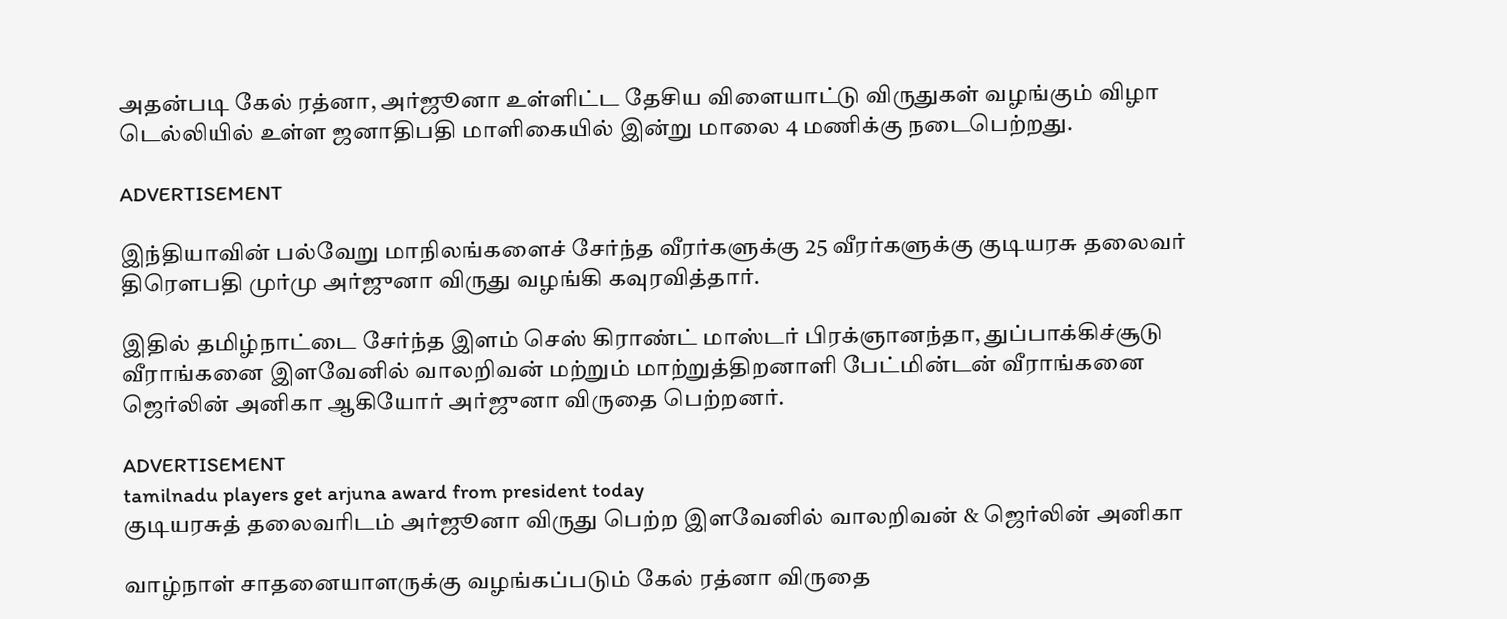அதன்படி கேல் ரத்னா, அர்ஜூனா உள்ளிட்ட தேசிய விளையாட்டு விருதுகள் வழங்கும் விழா டெல்லியில் உள்ள ஜனாதிபதி மாளிகையில் இன்று மாலை 4 மணிக்கு நடைபெற்றது.

ADVERTISEMENT

இந்தியாவின் பல்வேறு மாநிலங்களைச் சேர்ந்த வீரர்களுக்கு 25 வீரர்களுக்கு குடியரசு தலைவர் திரௌபதி முர்மு அர்ஜுனா விருது வழங்கி கவுரவித்தார்.

இதில் தமிழ்நாட்டை சேர்ந்த இளம் செஸ் கிராண்ட் மாஸ்டர் பிரக்ஞானந்தா, துப்பாக்கிச்சூடு வீராங்கனை இளவேனில் வாலறிவன் மற்றும் மாற்றுத்திறனாளி பேட்மின்டன் வீராங்கனை ஜெர்லின் அனிகா ஆகியோர் அர்ஜுனா விருதை பெற்றனர்.

ADVERTISEMENT
tamilnadu players get arjuna award from president today
குடியரசுத் தலைவரிடம் அர்ஜூனா விருது பெற்ற இளவேனில் வாலறிவன் & ஜெர்லின் அனிகா

வாழ்நாள் சாதனையாளருக்கு வழங்கப்படும் கேல் ரத்னா விருதை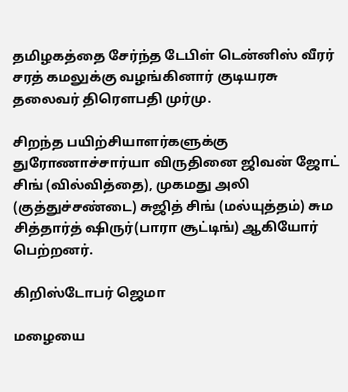தமிழகத்தை சேர்ந்த டேபிள் டென்னிஸ் வீரர் சரத் கமலுக்கு வழங்கினார் குடியரசு தலைவர் திரௌபதி முர்மு.

சிறந்த பயிற்சியாளர்களுக்கு துரோணாச்சார்யா விருதினை ஜிவன் ஜோட் சிங் (வில்வித்தை), முகமது அலி (குத்துச்சண்டை) சுஜித் சிங் (மல்யுத்தம்) சும சித்தார்த் ஷிருர்(பாரா சூட்டிங்) ஆகியோர் பெற்றனர்.

கிறிஸ்டோபர் ஜெமா

மழையை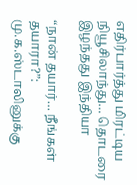எதிர்பார்த்து மிரட்டிய நியூசிலாந்து… தொடரை இழந்தது இந்தியா

“நான் தயார்… நீங்கள் தயாரா?”: மு.க.ஸ்டாலினுக்கு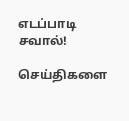எடப்பாடி சவால்!

செய்திகளை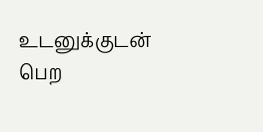உடனுக்குடன் பெற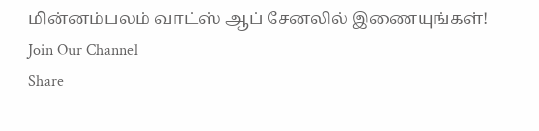மின்னம்பலம் வாட்ஸ் ஆப் சேனலில் இணையுங்கள்!
Join Our Channel
Share